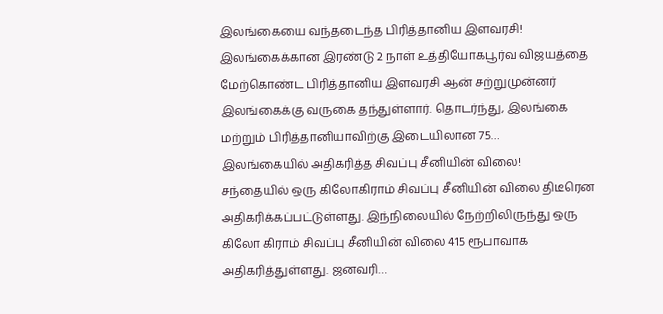இலங்கையை வந்தடைந்த பிரித்தானிய இளவரசி!
இலங்கைக்கான இரண்டு 2 நாள் உத்தியோகபூர்வ விஜயத்தை மேற்கொண்ட பிரித்தானிய இளவரசி ஆன் சற்றுமுன்னர் இலங்கைக்கு வருகை தந்துள்ளார். தொடர்ந்து, இலங்கை மற்றும் பிரித்தானியாவிற்கு இடையிலான 75…
இலங்கையில் அதிகரித்த சிவப்பு சீனியின் விலை!
சந்தையில் ஒரு கிலோகிராம் சிவப்பு சீனியின் விலை திடீரென அதிகரிக்கப்பட்டுள்ளது. இந்நிலையில் நேற்றிலிருந்து ஒரு கிலோ கிராம் சிவப்பு சீனியின் விலை 415 ரூபாவாக அதிகரித்துள்ளது. ஜனவரி…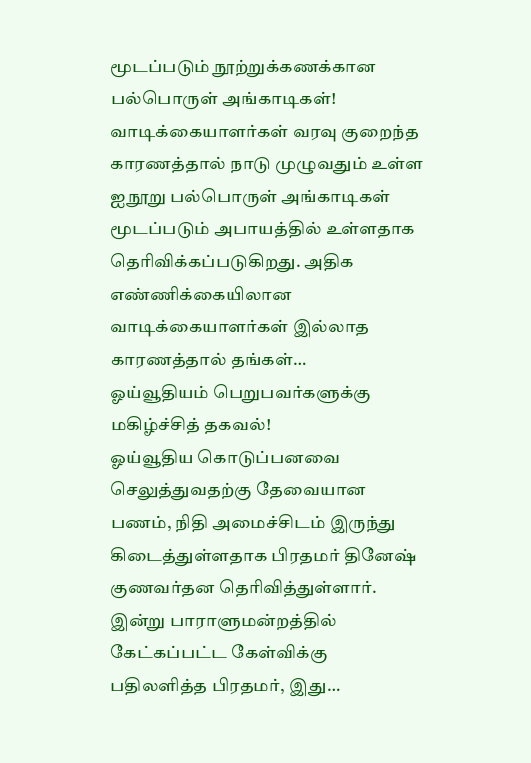மூடப்படும் நூற்றுக்கணக்கான பல்பொருள் அங்காடிகள்!
வாடிக்கையாளர்கள் வரவு குறைந்த காரணத்தால் நாடு முழுவதும் உள்ள ஐநூறு பல்பொருள் அங்காடிகள் மூடப்படும் அபாயத்தில் உள்ளதாக தெரிவிக்கப்படுகிறது. அதிக எண்ணிக்கையிலான வாடிக்கையாளர்கள் இல்லாத காரணத்தால் தங்கள்…
ஓய்வூதியம் பெறுபவர்களுக்கு மகிழ்ச்சித் தகவல்!
ஓய்வூதிய கொடுப்பனவை செலுத்துவதற்கு தேவையான பணம், நிதி அமைச்சிடம் இருந்து கிடைத்துள்ளதாக பிரதமர் தினேஷ் குணவர்தன தெரிவித்துள்ளார். இன்று பாராளுமன்றத்தில் கேட்கப்பட்ட கேள்விக்கு பதிலளித்த பிரதமர், இது…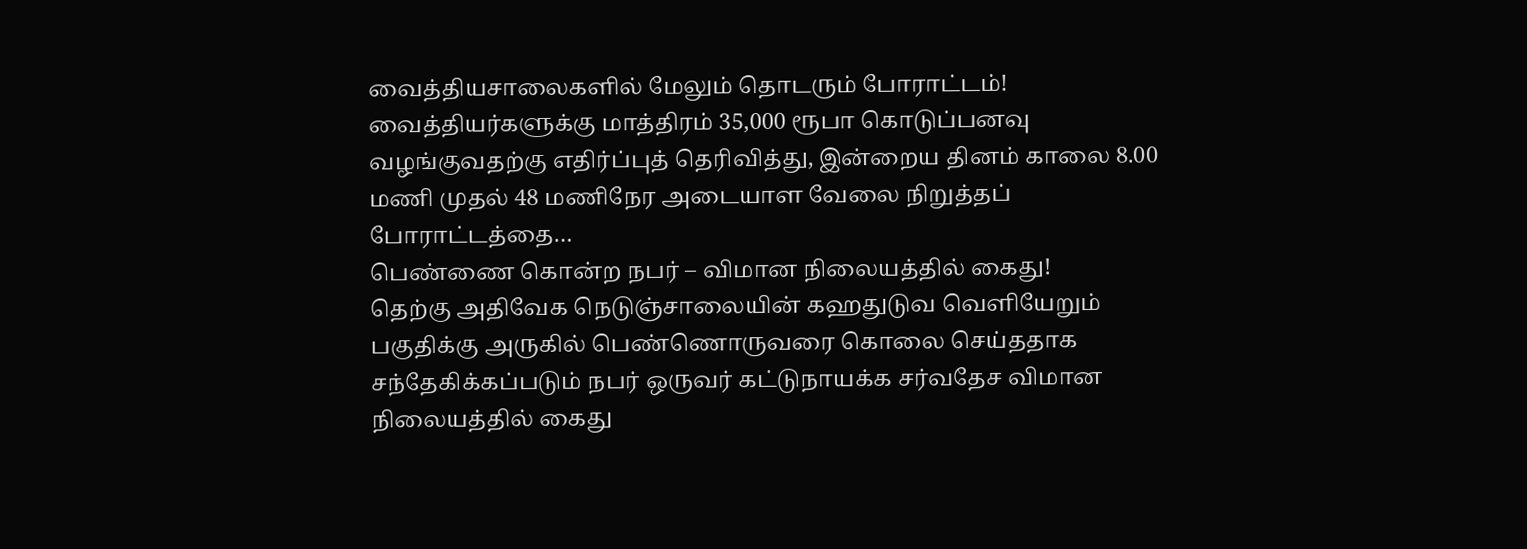வைத்தியசாலைகளில் மேலும் தொடரும் போராட்டம்!
வைத்தியர்களுக்கு மாத்திரம் 35,000 ரூபா கொடுப்பனவு வழங்குவதற்கு எதிர்ப்புத் தெரிவித்து, இன்றைய தினம் காலை 8.00 மணி முதல் 48 மணிநேர அடையாள வேலை நிறுத்தப் போராட்டத்தை…
பெண்ணை கொன்ற நபர் – விமான நிலையத்தில் கைது!
தெற்கு அதிவேக நெடுஞ்சாலையின் கஹதுடுவ வெளியேறும் பகுதிக்கு அருகில் பெண்ணொருவரை கொலை செய்ததாக சந்தேகிக்கப்படும் நபர் ஒருவர் கட்டுநாயக்க சர்வதேச விமான நிலையத்தில் கைது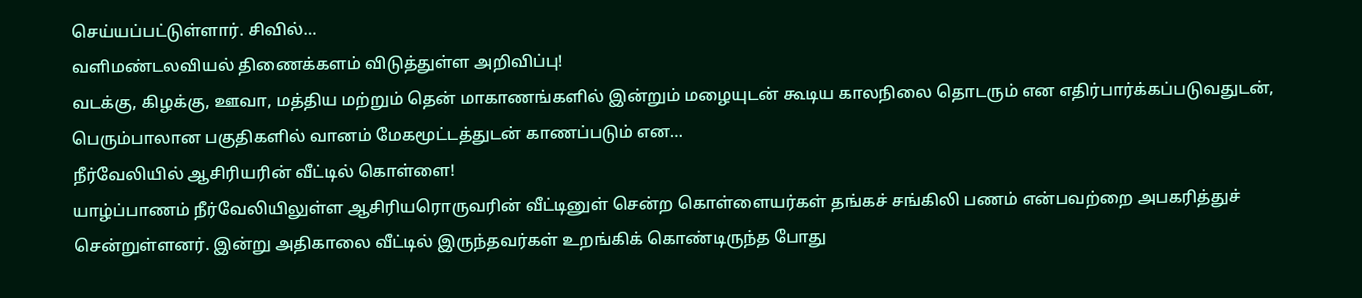செய்யப்பட்டுள்ளார். சிவில்…
வளிமண்டலவியல் திணைக்களம் விடுத்துள்ள அறிவிப்பு!
வடக்கு, கிழக்கு, ஊவா, மத்திய மற்றும் தென் மாகாணங்களில் இன்றும் மழையுடன் கூடிய காலநிலை தொடரும் என எதிர்பார்க்கப்படுவதுடன், பெரும்பாலான பகுதிகளில் வானம் மேகமூட்டத்துடன் காணப்படும் என…
நீர்வேலியில் ஆசிரியரின் வீட்டில் கொள்ளை!
யாழ்ப்பாணம் நீர்வேலியிலுள்ள ஆசிரியரொருவரின் வீட்டினுள் சென்ற கொள்ளையர்கள் தங்கச் சங்கிலி பணம் என்பவற்றை அபகரித்துச் சென்றுள்ளனர். இன்று அதிகாலை வீட்டில் இருந்தவர்கள் உறங்கிக் கொண்டிருந்த போது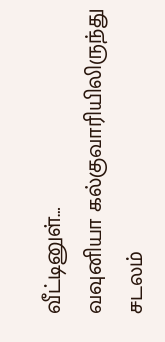வீட்டினுள்…
வவுனியா கல்குவாரியிலிருந்து சடலம்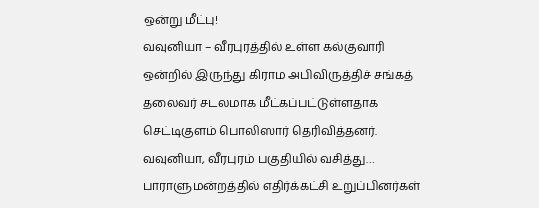ஒன்று மீட்பு!
வவுனியா – வீரபுரத்தில் உள்ள கல்குவாரி ஒன்றில் இருந்து கிராம அபிவிருத்திச் சங்கத் தலைவர் சடலமாக மீட்கப்பட்டுள்ளதாக செட்டிகுளம் பொலிஸார் தெரிவித்தனர். வவுனியா, வீரபுரம் பகுதியில் வசித்து…
பாராளுமன்றத்தில் எதிர்க்கட்சி உறுப்பினர்கள்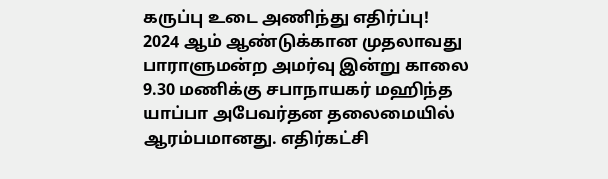கருப்பு உடை அணிந்து எதிர்ப்பு!
2024 ஆம் ஆண்டுக்கான முதலாவது பாராளுமன்ற அமர்வு இன்று காலை 9.30 மணிக்கு சபாநாயகர் மஹிந்த யாப்பா அபேவர்தன தலைமையில் ஆரம்பமானது. எதிர்கட்சி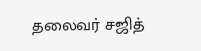தலைவர் சஜித்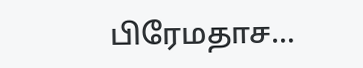பிரேமதாச…